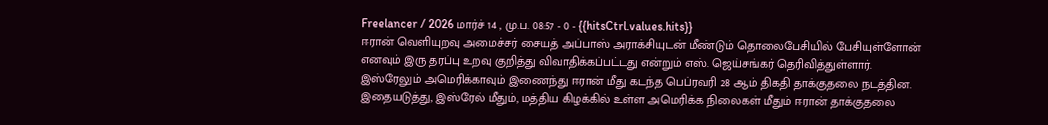Freelancer / 2026 மார்ச் 14 , மு.ப. 08:57 - 0 - {{hitsCtrl.values.hits}}
ஈரான் வெளியுறவு அமைச்சர் சையத் அப்பாஸ் அராக்சியுடன் மீண்டும் தொலைபேசியில் பேசியுள்ளோன் எனவும் இரு தரப்பு உறவு குறித்து விவாதிக்கப்பட்டது என்றும் எஸ். ஜெய்சங்கர் தெரிவித்துள்ளார்.
இஸ்ரேலும் அமெரிக்காவும் இணைந்து ஈரான் மீது கடந்த பெப்ரவரி 28 ஆம் திகதி தாக்குதலை நடத்தின. இதையடுத்து, இஸ்ரேல் மீதும், மத்திய கிழக்கில் உள்ள அமெரிக்க நிலைகள் மீதும் ஈரான் தாக்குதலை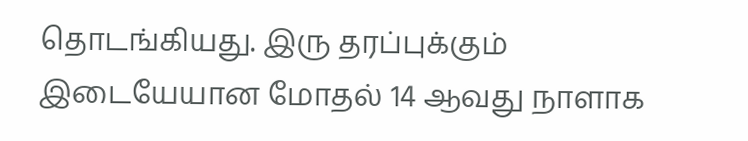தொடங்கியது. இரு தரப்புக்கும் இடையேயான மோதல் 14 ஆவது நாளாக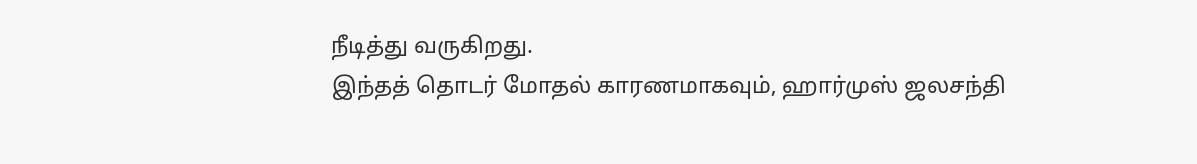நீடித்து வருகிறது.
இந்தத் தொடர் மோதல் காரணமாகவும், ஹார்முஸ் ஜலசந்தி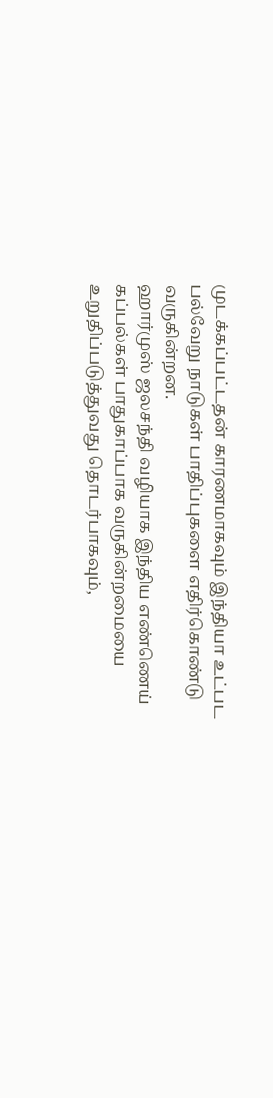முடக்கப்பட்டதன் காரணமாகவும் இந்தியா உட்பட பல்வேறு நாடுகள் பாதிப்புகளை எதிர்கொண்டு வருகின்றன.
ஹார்முஸ் ஜலசந்தி வழியாக இந்திய எண்ணெய் கப்பல்கள் பாதுகாப்பாக வருகின்றமையை உறுதிப்படுத்துவது தொடர்பாகவும்,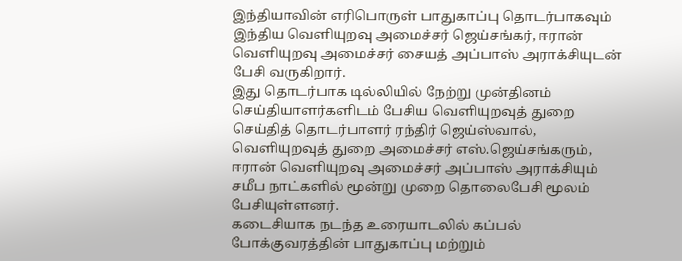இந்தியாவின் எரிபொருள் பாதுகாப்பு தொடர்பாகவும் இந்திய வெளியுறவு அமைச்சர் ஜெய்சங்கர், ஈரான் வெளியுறவு அமைச்சர் சையத் அப்பாஸ் அராக்சியுடன் பேசி வருகிறார்.
இது தொடர்பாக டில்லியில் நேற்று முன்தினம் செய்தியாளர்களிடம் பேசிய வெளியுறவுத் துறை செய்தித் தொடர்பாளர் ரந்திர் ஜெய்ஸ்வால்,
வெளியுறவுத் துறை அமைச்சர் எஸ்.ஜெய்சங்கரும், ஈரான் வெளியுறவு அமைச்சர் அப்பாஸ் அராக்சியும் சமீப நாட்களில் மூன்று முறை தொலைபேசி மூலம் பேசியுள்ளனர்.
கடைசியாக நடந்த உரையாடலில் கப்பல் போக்குவரத்தின் பாதுகாப்பு மற்றும்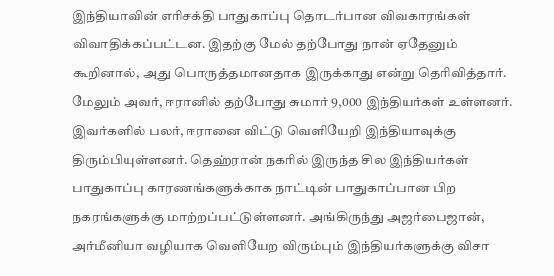இந்தியாவின் எரிசக்தி பாதுகாப்பு தொடர்பான விவகாரங்கள் விவாதிக்கப்பட்டன. இதற்கு மேல் தற்போது நான் ஏதேனும் கூறினால், அது பொருத்தமானதாக இருக்காது என்று தெரிவித்தார்.
மேலும் அவர், ஈரானில் தற்போது சுமார் 9,000 இந்தியர்கள் உள்ளனர். இவர்களில் பலர், ஈரானை விட்டு வெளியேறி இந்தியாவுக்கு திரும்பியுள்ளனர். தெஹ்ரான் நகரில் இருந்த சில இந்தியர்கள் பாதுகாப்பு காரணங்களுக்காக நாட்டின் பாதுகாப்பான பிற நகரங்களுக்கு மாற்றப்பட்டுள்ளனர். அங்கிருந்து அஜர்பைஜான், அர்மீனியா வழியாக வெளியேற விரும்பும் இந்தியர்களுக்கு விசா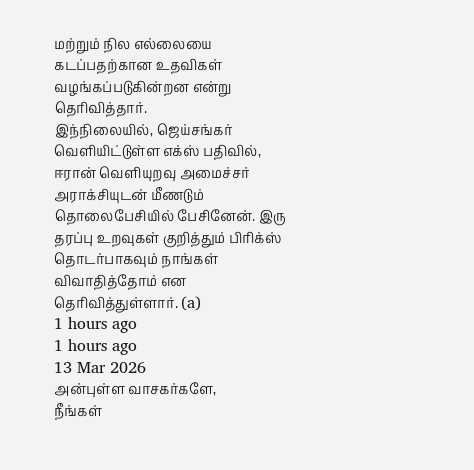மற்றும் நில எல்லையை கடப்பதற்கான உதவிகள் வழங்கப்படுகின்றன என்று தெரிவித்தார்.
இந்நிலையில், ஜெய்சங்கர் வெளியிட்டுள்ள எக்ஸ் பதிவில், ஈரான் வெளியுறவு அமைச்சர் அராக்சியுடன் மீணடும் தொலைபேசியில் பேசினேன். இரு தரப்பு உறவுகள் குறித்தும் பிரிக்ஸ் தொடர்பாகவும் நாங்கள் விவாதித்தோம் என தெரிவித்துள்ளார். (a)
1 hours ago
1 hours ago
13 Mar 2026
அன்புள்ள வாசகர்களே,
நீங்கள்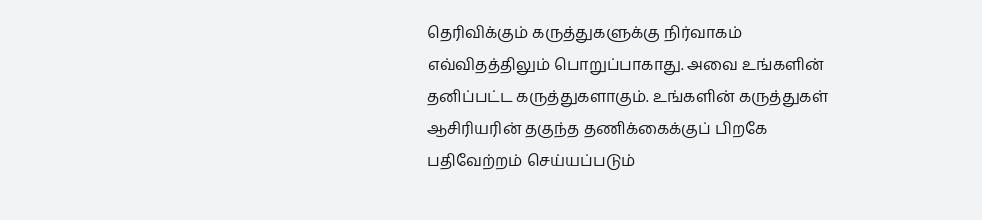தெரிவிக்கும் கருத்துகளுக்கு நிர்வாகம் எவ்விதத்திலும் பொறுப்பாகாது. அவை உங்களின் தனிப்பட்ட கருத்துகளாகும். உங்களின் கருத்துகள் ஆசிரியரின் தகுந்த தணிக்கைக்குப் பிறகே பதிவேற்றம் செய்யப்படும்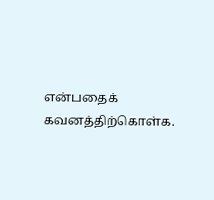என்பதைக் கவனத்திற்கொள்க.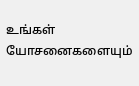உங்கள் யோசனைகளையும்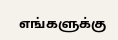எங்களுக்கு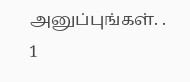அனுப்புங்கள். .
1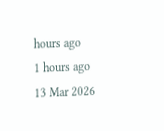hours ago
1 hours ago
13 Mar 2026